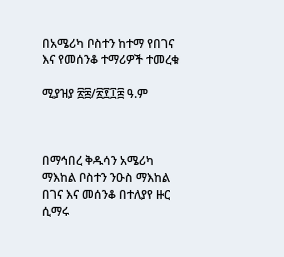በአሜሪካ ቦስተን ከተማ የበገና እና የመሰንቆ ተማሪዎች ተመረቁ

ሚያዝያ ፳፰/፳፻፲፰ ዓ.ም



በማኅበረ ቅዱሳን አሜሪካ ማእከል ቦስተን ንዑስ ማእከል በገና እና መሰንቆ በተለያየ ዙር ሲማሩ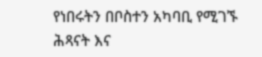የነበሩትን በቦስተን አካባቢ የሚገኙ ሕጻናት እና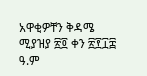አዋቂዎቸን ቅዳሜ ሚያዝያ ፳፬ ቀን ፳፻፲፰  ዓ.ም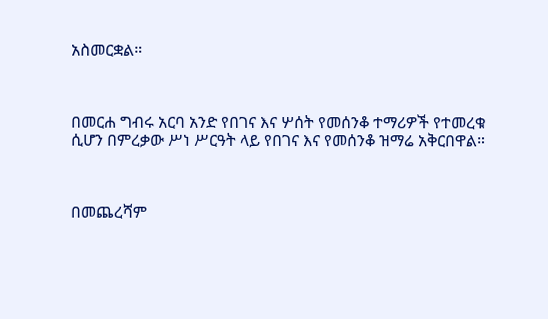አስመርቋል።



በመርሐ ግብሩ አርባ አንድ የበገና እና ሦሰት የመሰንቆ ተማሪዎች የተመረቁ ሲሆን በምረቃው ሥነ ሥርዓት ላይ የበገና እና የመሰንቆ ዝማሬ አቅርበዋል።



በመጨረሻም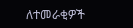ለተመራቂዎች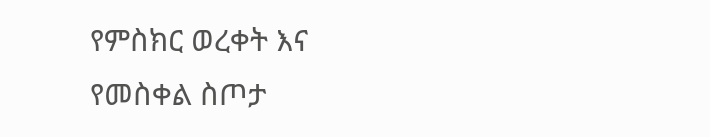የምስክር ወረቀት እና የመስቀል ስጦታ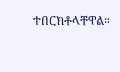ተበርክቶላቸዋል።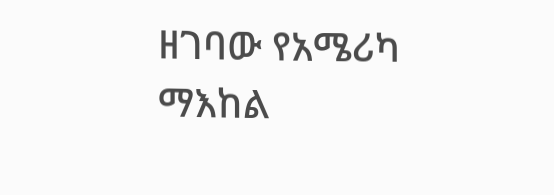ዘገባው የአሜሪካ ማእከል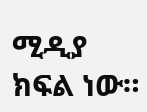ሚዲያ ክፍል ነው።